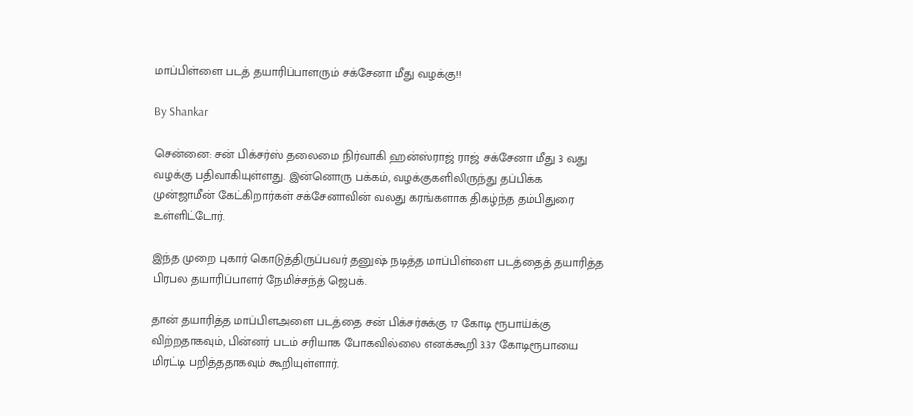மாப்பிள்ளை படத் தயாரிப்பாளரும் சக்சேனா மீது வழக்கு!!

By Shankar

சென்னை: சன் பிக்சர்ஸ் தலைமை நிர்வாகி ஹன்ஸ்ராஜ் ராஜ் சக்சேனா மீது 3 வது வழக்கு பதிவாகியுள்ளது. இன்னொரு பக்கம், வழக்குகளிலிருந்து தப்பிக்க முன்ஜாமீன் கேட்கிறார்கள் சக்சேனாவின் வலது கரங்களாக திகழ்ந்த தம்பிதுரை உள்ளிட்டோர்.

இந்த முறை புகார் கொடுத்திருப்பவர் தனுஷ் நடித்த மாப்பிள்ளை படத்தைத் தயாரித்த பிரபல தயாரிப்பாளர் நேமிச்சந்த் ஜெபக்.

தான் தயாரித்த மாப்பிளஅளை படத்தை சன் பிக்சர்சுக்கு 17 கோடி ரூபாய்க்கு விற்றதாகவும், பின்னர் படம் சரியாக போகவில்லை எனக்கூறி 3.37 கோடிரூபாயை மிரட்டி பறித்ததாகவும் கூறியுள்ளார்.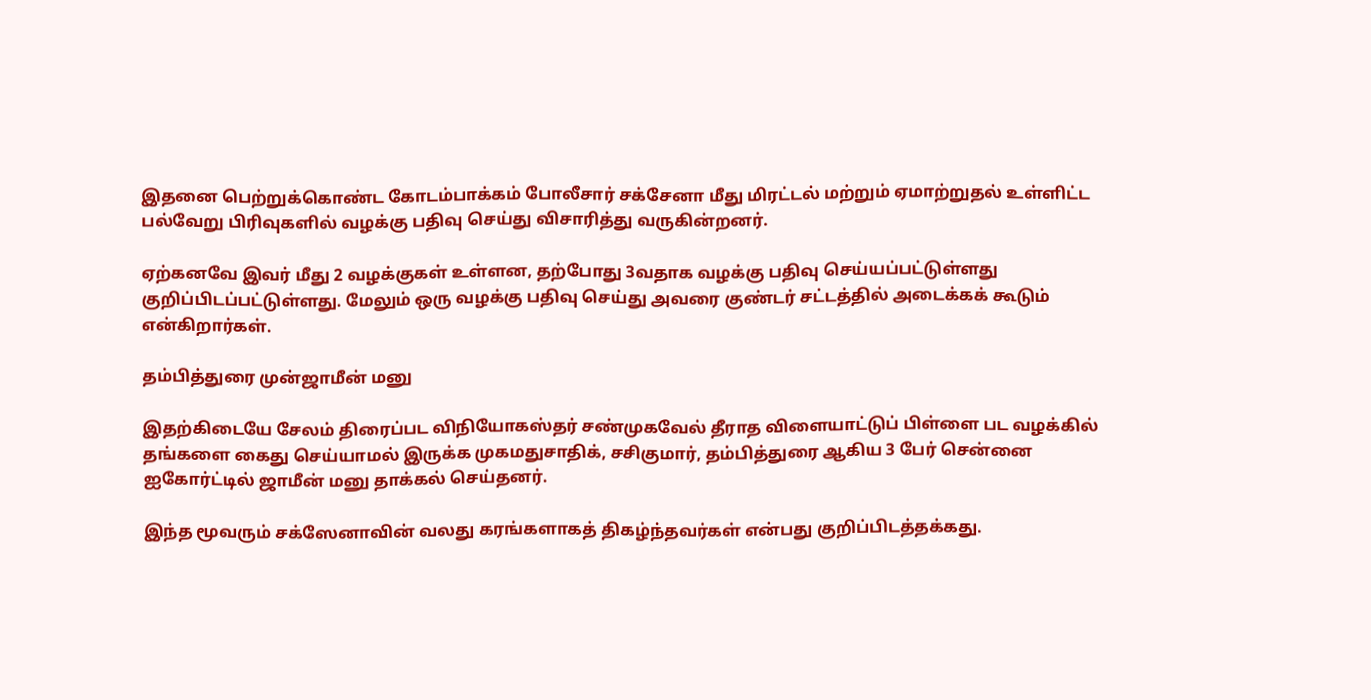இதனை பெற்றுக்கொண்ட கோடம்பாக்கம் போலீசார் சக்சேனா மீது மிரட்டல் மற்றும் ஏமாற்றுதல் உள்ளிட்ட பல்வேறு பிரிவுகளில் வழக்கு பதிவு செய்து விசாரித்து வருகின்றனர்.

ஏற்கனவே இவர் மீது 2 வழக்குகள் உள்ளன, தற்போது 3வதாக வழக்கு பதிவு செய்யப்பட்டுள்ளது குறிப்பிடப்பட்டுள்ளது. மேலும் ஒரு வழக்கு பதிவு செய்து அவரை குண்டர் சட்டத்தில் அடைக்கக் கூடும் என்கிறார்கள்.

தம்பித்துரை முன்ஜாமீன் மனு

இதற்கிடையே சேலம் திரைப்பட விநியோகஸ்தர் சண்முகவேல் தீராத விளையாட்டுப் பிள்ளை பட வழக்கில் தங்களை கைது செய்யாமல் இருக்க முகமதுசாதிக், சசிகுமார், தம்பித்துரை ஆகிய 3 பேர் சென்னை ஐகோர்ட்டில் ஜாமீன் மனு தாக்கல் செய்தனர்.

இந்த மூவரும் சக்ஸேனாவின் வலது கரங்களாகத் திகழ்ந்தவர்கள் என்பது குறிப்பிடத்தக்கது.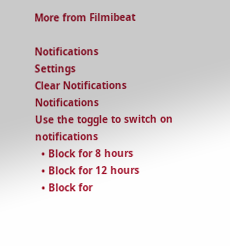More from Filmibeat

Notifications
Settings
Clear Notifications
Notifications
Use the toggle to switch on notifications
  • Block for 8 hours
  • Block for 12 hours
  • Block for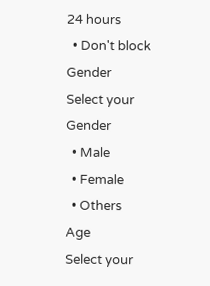24 hours
  • Don't block
Gender
Select your Gender
  • Male
  • Female
  • Others
Age
Select your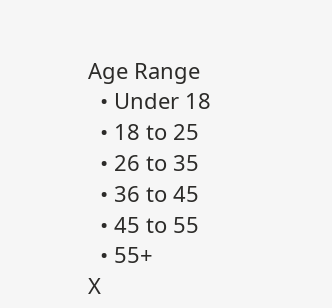Age Range
  • Under 18
  • 18 to 25
  • 26 to 35
  • 36 to 45
  • 45 to 55
  • 55+
X